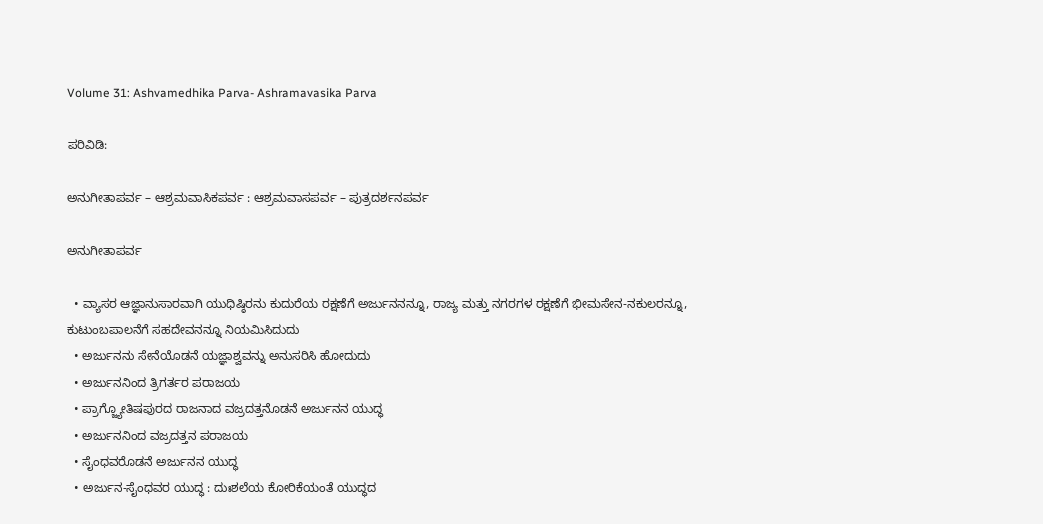Volume 31: Ashvamedhika Parva- Ashramavasika Parva

ಪರಿವಿಡಿ:

ಅನುಗೀತಾಪರ್ವ – ಆಶ್ರಮವಾಸಿಕಪರ್ವ : ಆಶ್ರಮವಾಸಪರ್ವ – ಪುತ್ರದರ್ಶನಪರ್ವ

ಅನುಗೀತಾಪರ್ವ

  • ವ್ಯಾಸರ ಆಜ್ಞಾನುಸಾರವಾಗಿ ಯುಧಿಷ್ಠಿರನು ಕುದುರೆಯ ರಕ್ಷಣೆಗೆ ಅರ್ಜುನನನ್ನೂ, ರಾಜ್ಯ ಮತ್ತು ನಗರಗಳ ರಕ್ಷಣೆಗೆ ಭೀಮಸೇನ-ನಕುಲರನ್ನೂ, ಕುಟುಂಬಪಾಲನೆಗೆ ಸಹದೇವನನ್ನೂ ನಿಯಮಿಸಿದುದು
  • ಅರ್ಜುನನು ಸೇನೆಯೊಡನೆ ಯಜ್ಞಾಶ್ವವನ್ನು ಅನುಸರಿಸಿ ಹೋದುದು
  • ಅರ್ಜುನನಿಂದ ತ್ರಿಗರ್ತರ ಪರಾಜಯ
  • ಪ್ರಾಗ್ಜ್ಯೋತಿಷಪುರದ ರಾಜನಾದ ವಜ್ರದತ್ತನೊಡನೆ ಅರ್ಜುನನ ಯುದ್ಧ
  • ಅರ್ಜುನನಿಂದ ವಜ್ರದತ್ತನ ಪರಾಜಯ
  • ಸೈಂಧವರೊಡನೆ ಅರ್ಜುನನ ಯುದ್ಧ
  • ಅರ್ಜುನ-ಸೈಂಧವರ ಯುದ್ಧ : ದುಃಶಲೆಯ ಕೋರಿಕೆಯಂತೆ ಯುದ್ಧದ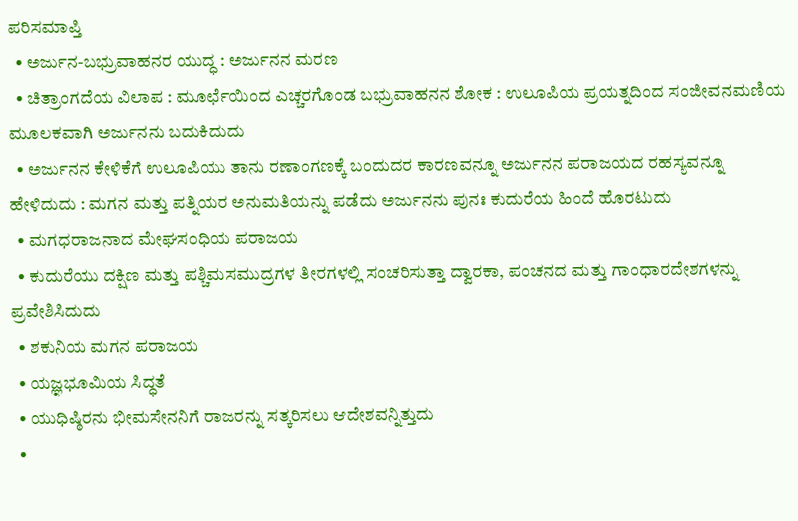ಪರಿಸಮಾಪ್ತಿ
  • ಅರ್ಜುನ-ಬಭ್ರುವಾಹನರ ಯುದ್ಧ : ಅರ್ಜುನನ ಮರಣ
  • ಚಿತ್ರಾಂಗದೆಯ ವಿಲಾಪ : ಮೂರ್ಛೆಯಿಂದ ಎಚ್ಚರಗೊಂಡ ಬಭ್ರುವಾಹನನ ಶೋಕ : ಉಲೂಪಿಯ ಪ್ರಯತ್ನದಿಂದ ಸಂಜೀವನಮಣಿಯ ಮೂಲಕವಾಗಿ ಅರ್ಜುನನು ಬದುಕಿದುದು
  • ಅರ್ಜುನನ ಕೇಳಿಕೆಗೆ ಉಲೂಪಿಯು ತಾನು ರಣಾಂಗಣಕ್ಕೆ ಬಂದುದರ ಕಾರಣವನ್ನೂ ಅರ್ಜುನನ ಪರಾಜಯದ ರಹಸ್ಯವನ್ನೂ ಹೇಳಿದುದು : ಮಗನ ಮತ್ತು ಪತ್ನಿಯರ ಅನುಮತಿಯನ್ನು ಪಡೆದು ಅರ್ಜುನನು ಪುನಃ ಕುದುರೆಯ ಹಿಂದೆ ಹೊರಟುದು
  • ಮಗಧರಾಜನಾದ ಮೇಘಸಂಧಿಯ ಪರಾಜಯ
  • ಕುದುರೆಯು ದಕ್ಷಿಣ ಮತ್ತು ಪಶ್ಚಿಮಸಮುದ್ರಗಳ ತೀರಗಳಲ್ಲಿ ಸಂಚರಿಸುತ್ತಾ ದ್ವಾರಕಾ, ಪಂಚನದ ಮತ್ತು ಗಾಂಧಾರದೇಶಗಳನ್ನು ಪ್ರವೇಶಿಸಿದುದು
  • ಶಕುನಿಯ ಮಗನ ಪರಾಜಯ
  • ಯಜ್ಞಭೂಮಿಯ ಸಿದ್ಧತೆ
  • ಯುಧಿಷ್ಠಿರನು ಭೀಮಸೇನನಿಗೆ ರಾಜರನ್ನು ಸತ್ಕರಿಸಲು ಆದೇಶವನ್ನಿತ್ತುದು
  •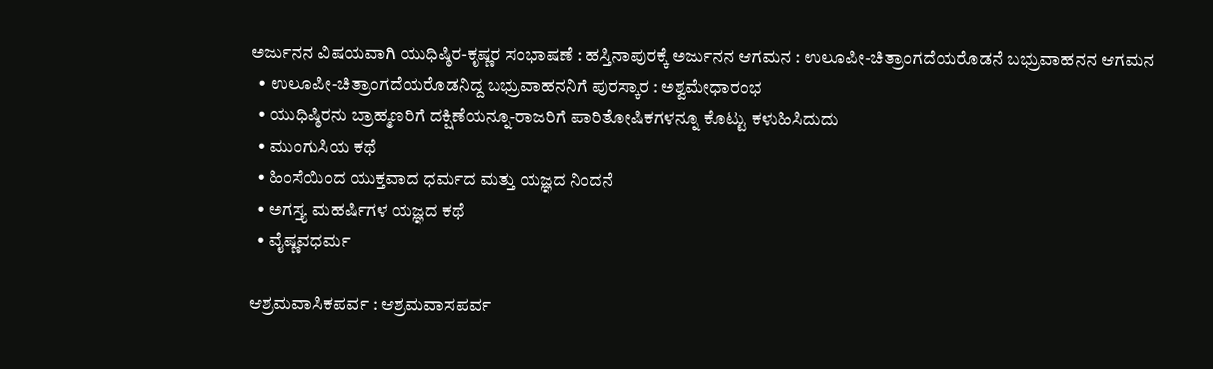ಅರ್ಜುನನ ವಿಷಯವಾಗಿ ಯುಧಿಷ್ಠಿರ-ಕೃಷ್ಣರ ಸಂಭಾಷಣೆ : ಹಸ್ತಿನಾಪುರಕ್ಕೆ ಅರ್ಜುನನ ಆಗಮನ : ಉಲೂಪೀ-ಚಿತ್ರಾಂಗದೆಯರೊಡನೆ ಬಭ್ರುವಾಹನನ ಆಗಮನ
  • ಉಲೂಪೀ-ಚಿತ್ರಾಂಗದೆಯರೊಡನಿದ್ದ ಬಭ್ರುವಾಹನನಿಗೆ ಪುರಸ್ಕಾರ : ಅಶ್ವಮೇಧಾರಂಭ
  • ಯುಧಿಷ್ಠಿರನು ಬ್ರಾಹ್ಮಣರಿಗೆ ದಕ್ಷಿಣೆಯನ್ನೂ-ರಾಜರಿಗೆ ಪಾರಿತೋಷಿಕಗಳನ್ನೂ ಕೊಟ್ಟು ಕಳುಹಿಸಿದುದು
  • ಮುಂಗುಸಿಯ ಕಥೆ
  • ಹಿಂಸೆಯಿಂದ ಯುಕ್ತವಾದ ಧರ್ಮದ ಮತ್ತು ಯಜ್ಞದ ನಿಂದನೆ
  • ಅಗಸ್ತ್ಯ ಮಹರ್ಷಿಗಳ ಯಜ್ಞದ ಕಥೆ
  • ವೈಷ್ಣವಧರ್ಮ

ಆಶ್ರಮವಾಸಿಕಪರ್ವ : ಆಶ್ರಮವಾಸಪರ್ವ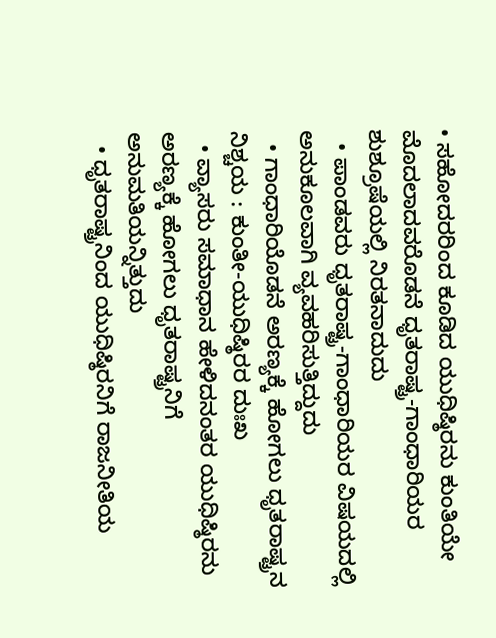• ಸಹೋದರರಿಂದ ಕೂಡಿದ ಯುಧಿಷ್ಠಿರನು ಕುಂತಿಯೇ ಮೊದಲಾದವರೊಡನೆ ಧೃತರಾಷ್ಟ್ರ-ಗಾಂಧಾರಿಯರ ಶುಶ್ರೂಷೆಯಲ್ಲಿ ನಿರತನಾದುದು
  • ಪಾಂಡವರು ಧೃತರಾಷ್ಟ್ರ-ಗಾಂಧಾರಿಯರ ವಿಷಯದಲ್ಲಿ ಅನುಕೂಲವಾಗಿ ವ್ಯವಹರಿಸುತ್ತಿದ್ದುದು
  • ಗಾಂಧಾರಿಯೊಡನೆ ಅರಣ್ಯಕ್ಕೆ ಹೋಗಲು ಧೃತರಾಷ್ಟ್ರನ ನಿಶ್ಚಯ : ಕುಂತೀ-ಯುಧಿಷ್ಠಿರರ ದುಃಖ
  • ವ್ಯಾಸರು ಸಮಾಧಾನ ಹೇಳಿದನಂತರ ಯುಧಿಷ್ಠಿರನು ಅರಣ್ಯಕ್ಕೆ ಹೋಗಲು ಧೃತರಾಷ್ಟ್ರನಿಗೆ ಅನುಮತಿಯನ್ನಿತ್ತುದು
  • ಧೃತರಾಷ್ಟ್ರನಿಂದ ಯುಧಿಷ್ಠಿರನಿಗೆ ರಾಜನೀತಿಯ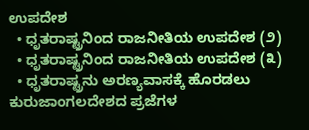ಉಪದೇಶ
  • ಧೃತರಾಷ್ಟ್ರನಿಂದ ರಾಜನೀತಿಯ ಉಪದೇಶ (೨)
  • ಧೃತರಾಷ್ಟ್ರನಿಂದ ರಾಜನೀತಿಯ ಉಪದೇಶ (೩)
  • ಧೃತರಾಷ್ಟ್ರನು ಅರಣ್ಯವಾಸಕ್ಕೆ ಹೊರಡಲು ಕುರುಜಾಂಗಲದೇಶದ ಪ್ರಜೆಗಳ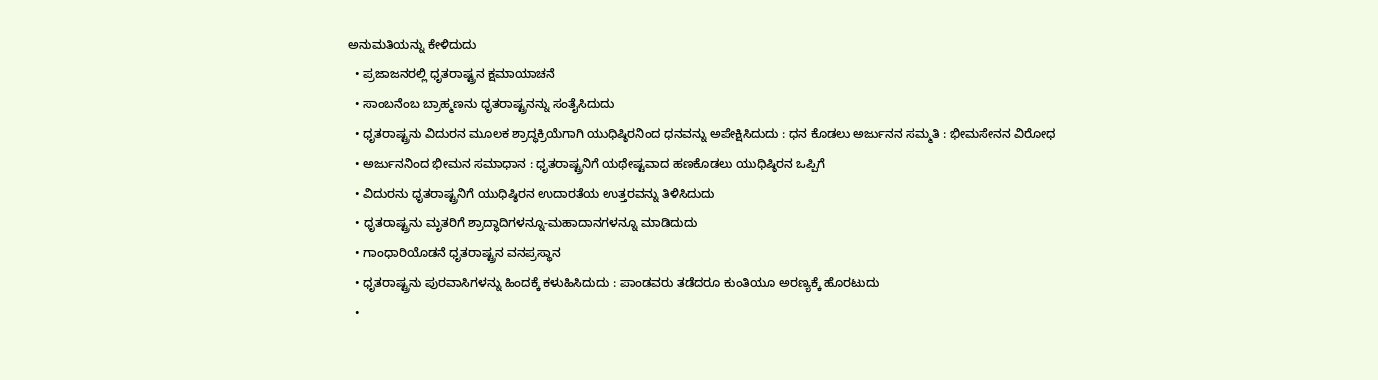ಅನುಮತಿಯನ್ನು ಕೇಳಿದುದು
  • ಪ್ರಜಾಜನರಲ್ಲಿ ಧೃತರಾಷ್ಟ್ರನ ಕ್ಷಮಾಯಾಚನೆ
  • ಸಾಂಬನೆಂಬ ಬ್ರಾಹ್ಮಣನು ಧೃತರಾಷ್ಟ್ರನನ್ನು ಸಂತೈಸಿದುದು
  • ಧೃತರಾಷ್ಟ್ರನು ವಿದುರನ ಮೂಲಕ ಶ್ರಾದ್ಧಕ್ರಿಯೆಗಾಗಿ ಯುಧಿಷ್ಠಿರನಿಂದ ಧನವನ್ನು ಅಪೇಕ್ಷಿಸಿದುದು : ಧನ ಕೊಡಲು ಅರ್ಜುನನ ಸಮ್ಮತಿ : ಭೀಮಸೇನನ ವಿರೋಧ
  • ಅರ್ಜುನನಿಂದ ಭೀಮನ ಸಮಾಧಾನ : ಧೃತರಾಷ್ಟ್ರನಿಗೆ ಯಥೇಷ್ಟವಾದ ಹಣಕೊಡಲು ಯುಧಿಷ್ಠಿರನ ಒಪ್ಪಿಗೆ
  • ವಿದುರನು ಧೃತರಾಷ್ಟ್ರನಿಗೆ ಯುಧಿಷ್ಠಿರನ ಉದಾರತೆಯ ಉತ್ತರವನ್ನು ತಿಳಿಸಿದುದು
  • ಧೃತರಾಷ್ಟ್ರನು ಮೃತರಿಗೆ ಶ್ರಾದ್ಧಾದಿಗಳನ್ನೂ-ಮಹಾದಾನಗಳನ್ನೂ ಮಾಡಿದುದು
  • ಗಾಂಧಾರಿಯೊಡನೆ ಧೃತರಾಷ್ಟ್ರನ ವನಪ್ರಸ್ಥಾನ
  • ಧೃತರಾಷ್ಟ್ರನು ಪುರವಾಸಿಗಳನ್ನು ಹಿಂದಕ್ಕೆ ಕಳುಹಿಸಿದುದು : ಪಾಂಡವರು ತಡೆದರೂ ಕುಂತಿಯೂ ಅರಣ್ಯಕ್ಕೆ ಹೊರಟುದು
  •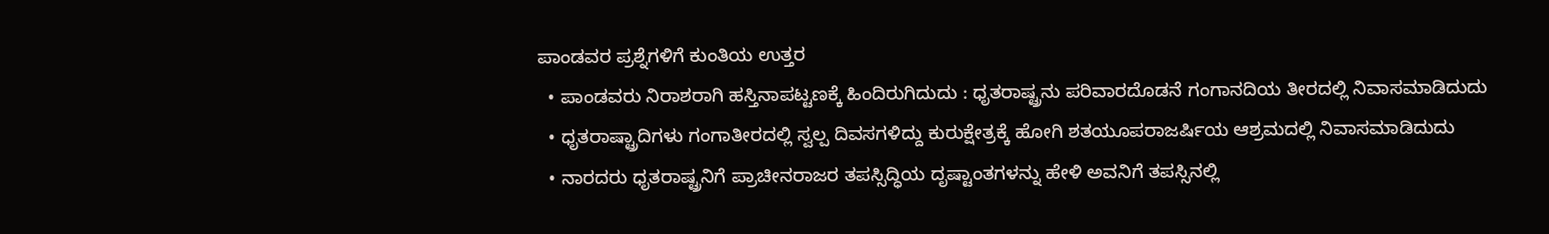ಪಾಂಡವರ ಪ್ರಶ್ನೆಗಳಿಗೆ ಕುಂತಿಯ ಉತ್ತರ
  • ಪಾಂಡವರು ನಿರಾಶರಾಗಿ ಹಸ್ತಿನಾಪಟ್ಟಣಕ್ಕೆ ಹಿಂದಿರುಗಿದುದು : ಧೃತರಾಷ್ಟ್ರನು ಪರಿವಾರದೊಡನೆ ಗಂಗಾನದಿಯ ತೀರದಲ್ಲಿ ನಿವಾಸಮಾಡಿದುದು
  • ಧೃತರಾಷ್ಟ್ರಾದಿಗಳು ಗಂಗಾತೀರದಲ್ಲಿ ಸ್ವಲ್ಪ ದಿವಸಗಳಿದ್ದು ಕುರುಕ್ಷೇತ್ರಕ್ಕೆ ಹೋಗಿ ಶತಯೂಪರಾಜರ್ಷಿಯ ಆಶ್ರಮದಲ್ಲಿ ನಿವಾಸಮಾಡಿದುದು
  • ನಾರದರು ಧೃತರಾಷ್ಟ್ರನಿಗೆ ಪ್ರಾಚೀನರಾಜರ ತಪಸ್ಸಿದ್ಧಿಯ ದೃಷ್ಟಾಂತಗಳನ್ನು ಹೇಳಿ ಅವನಿಗೆ ತಪಸ್ಸಿನಲ್ಲಿ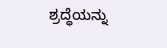ಶ್ರದ್ಧೆಯನ್ನು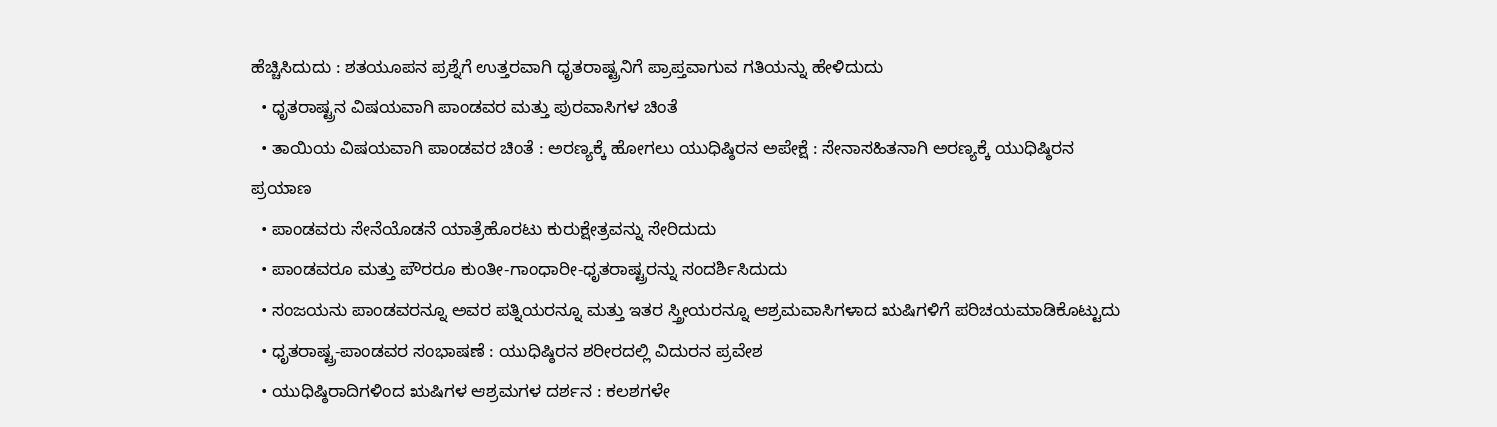ಹೆಚ್ಚಿಸಿದುದು : ಶತಯೂಪನ ಪ್ರಶ್ನೆಗೆ ಉತ್ತರವಾಗಿ ಧೃತರಾಷ್ಟ್ರನಿಗೆ ಪ್ರಾಪ್ತವಾಗುವ ಗತಿಯನ್ನು ಹೇಳಿದುದು
  • ಧೃತರಾಷ್ಟ್ರನ ವಿಷಯವಾಗಿ ಪಾಂಡವರ ಮತ್ತು ಪುರವಾಸಿಗಳ ಚಿಂತೆ
  • ತಾಯಿಯ ವಿಷಯವಾಗಿ ಪಾಂಡವರ ಚಿಂತೆ : ಅರಣ್ಯಕ್ಕೆ ಹೋಗಲು ಯುಧಿಷ್ಠಿರನ ಅಪೇಕ್ಷೆ : ಸೇನಾಸಹಿತನಾಗಿ ಅರಣ್ಯಕ್ಕೆ ಯುಧಿಷ್ಠಿರನ ಪ್ರಯಾಣ
  • ಪಾಂಡವರು ಸೇನೆಯೊಡನೆ ಯಾತ್ರೆಹೊರಟು ಕುರುಕ್ಷೇತ್ರವನ್ನು ಸೇರಿದುದು
  • ಪಾಂಡವರೂ ಮತ್ತು ಪೌರರೂ ಕುಂತೀ-ಗಾಂಧಾರೀ-ಧೃತರಾಷ್ಟ್ರರನ್ನು ಸಂದರ್ಶಿಸಿದುದು
  • ಸಂಜಯನು ಪಾಂಡವರನ್ನೂ ಅವರ ಪತ್ನಿಯರನ್ನೂ ಮತ್ತು ಇತರ ಸ್ತ್ರೀಯರನ್ನೂ ಆಶ್ರಮವಾಸಿಗಳಾದ ಋಷಿಗಳಿಗೆ ಪರಿಚಯಮಾಡಿಕೊಟ್ಟುದು
  • ಧೃತರಾಷ್ಟ್ರ-ಪಾಂಡವರ ಸಂಭಾಷಣೆ : ಯುಧಿಷ್ಠಿರನ ಶರೀರದಲ್ಲಿ ವಿದುರನ ಪ್ರವೇಶ
  • ಯುಧಿಷ್ಠಿರಾದಿಗಳಿಂದ ಋಷಿಗಳ ಆಶ್ರಮಗಳ ದರ್ಶನ : ಕಲಶಗಳೇ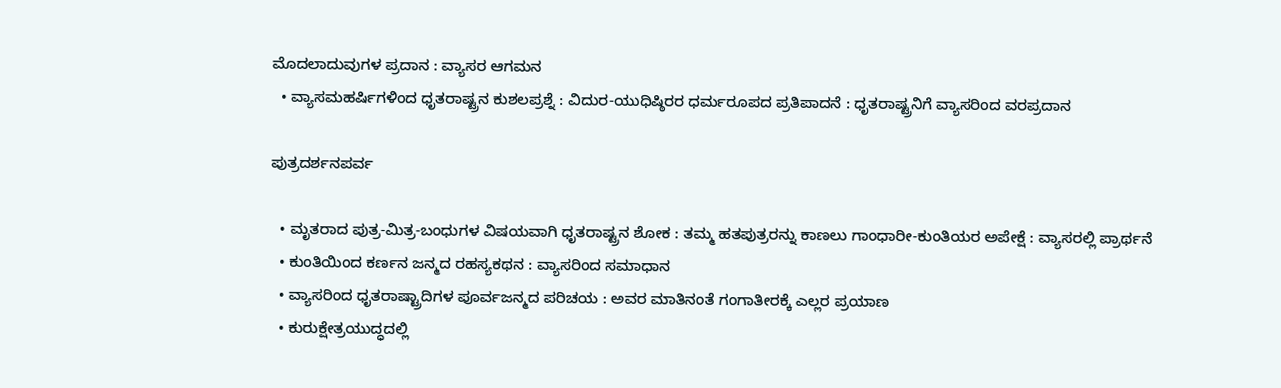ಮೊದಲಾದುವುಗಳ ಪ್ರದಾನ : ವ್ಯಾಸರ ಆಗಮನ
  • ವ್ಯಾಸಮಹರ್ಷಿಗಳಿಂದ ಧೃತರಾಷ್ಟ್ರನ ಕುಶಲಪ್ರಶ್ನೆ : ವಿದುರ-ಯುಧಿಷ್ಠಿರರ ಧರ್ಮರೂಪದ ಪ್ರತಿಪಾದನೆ : ಧೃತರಾಷ್ಟ್ರನಿಗೆ ವ್ಯಾಸರಿಂದ ವರಪ್ರದಾನ

ಪುತ್ರದರ್ಶನಪರ್ವ

  • ಮೃತರಾದ ಪುತ್ರ-ಮಿತ್ರ-ಬಂಧುಗಳ ವಿಷಯವಾಗಿ ಧೃತರಾಷ್ಟ್ರನ ಶೋಕ : ತಮ್ಮ ಹತಪುತ್ರರನ್ನು ಕಾಣಲು ಗಾಂಧಾರೀ-ಕುಂತಿಯರ ಅಪೇಕ್ಷೆ : ವ್ಯಾಸರಲ್ಲಿ ಪ್ರಾರ್ಥನೆ
  • ಕುಂತಿಯಿಂದ ಕರ್ಣನ ಜನ್ಮದ ರಹಸ್ಯಕಥನ : ವ್ಯಾಸರಿಂದ ಸಮಾಧಾನ
  • ವ್ಯಾಸರಿಂದ ಧೃತರಾಷ್ಟ್ರಾದಿಗಳ ಪೂರ್ವಜನ್ಮದ ಪರಿಚಯ : ಅವರ ಮಾತಿನಂತೆ ಗಂಗಾತೀರಕ್ಕೆ ಎಲ್ಲರ ಪ್ರಯಾಣ
  • ಕುರುಕ್ಷೇತ್ರಯುದ್ಧದಲ್ಲಿ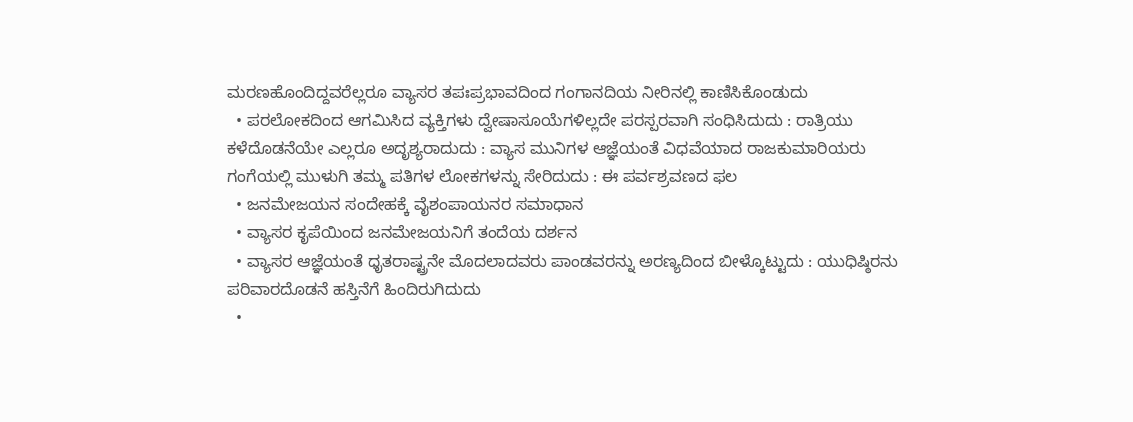ಮರಣಹೊಂದಿದ್ದವರೆಲ್ಲರೂ ವ್ಯಾಸರ ತಪಃಪ್ರಭಾವದಿಂದ ಗಂಗಾನದಿಯ ನೀರಿನಲ್ಲಿ ಕಾಣಿಸಿಕೊಂಡುದು
  • ಪರಲೋಕದಿಂದ ಆಗಮಿಸಿದ ವ್ಯಕ್ತಿಗಳು ದ್ವೇಷಾಸೂಯೆಗಳಿಲ್ಲದೇ ಪರಸ್ಪರವಾಗಿ ಸಂಧಿಸಿದುದು : ರಾತ್ರಿಯು ಕಳೆದೊಡನೆಯೇ ಎಲ್ಲರೂ ಅದೃಶ್ಯರಾದುದು : ವ್ಯಾಸ ಮುನಿಗಳ ಆಜ್ಞೆಯಂತೆ ವಿಧವೆಯಾದ ರಾಜಕುಮಾರಿಯರು ಗಂಗೆಯಲ್ಲಿ ಮುಳುಗಿ ತಮ್ಮ ಪತಿಗಳ ಲೋಕಗಳನ್ನು ಸೇರಿದುದು : ಈ ಪರ್ವಶ್ರವಣದ ಫಲ
  • ಜನಮೇಜಯನ ಸಂದೇಹಕ್ಕೆ ವೈಶಂಪಾಯನರ ಸಮಾಧಾನ
  • ವ್ಯಾಸರ ಕೃಪೆಯಿಂದ ಜನಮೇಜಯನಿಗೆ ತಂದೆಯ ದರ್ಶನ
  • ವ್ಯಾಸರ ಆಜ್ಞೆಯಂತೆ ಧೃತರಾಷ್ಟ್ರನೇ ಮೊದಲಾದವರು ಪಾಂಡವರನ್ನು ಅರಣ್ಯದಿಂದ ಬೀಳ್ಕೊಟ್ಟುದು : ಯುಧಿಷ್ಠಿರನು ಪರಿವಾರದೊಡನೆ ಹಸ್ತಿನೆಗೆ ಹಿಂದಿರುಗಿದುದು
  •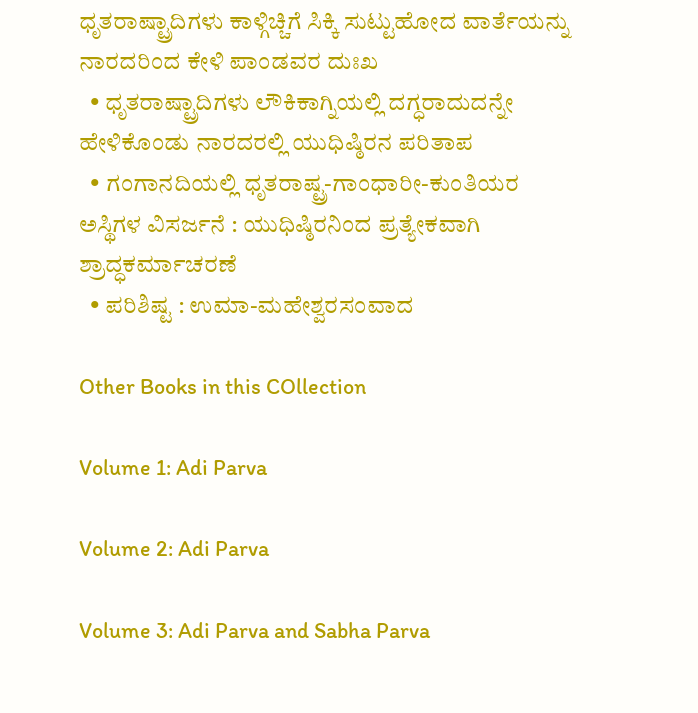ಧೃತರಾಷ್ಟ್ರಾದಿಗಳು ಕಾಳ್ಗಿಚ್ಚಿಗೆ ಸಿಕ್ಕಿ ಸುಟ್ಟುಹೋದ ವಾರ್ತೆಯನ್ನು ನಾರದರಿಂದ ಕೇಳಿ ಪಾಂಡವರ ದುಃಖ
  • ಧೃತರಾಷ್ಟ್ರಾದಿಗಳು ಲೌಕಿಕಾಗ್ನಿಯಲ್ಲಿ ದಗ್ಧರಾದುದನ್ನೇ ಹೇಳಿಕೊಂಡು ನಾರದರಲ್ಲಿ ಯುಧಿಷ್ಠಿರನ ಪರಿತಾಪ
  • ಗಂಗಾನದಿಯಲ್ಲಿ ಧೃತರಾಷ್ಟ್ರ-ಗಾಂಧಾರೀ-ಕುಂತಿಯರ ಅಸ್ಥಿಗಳ ವಿಸರ್ಜನೆ : ಯುಧಿಷ್ಠಿರನಿಂದ ಪ್ರತ್ಯೇಕವಾಗಿ ಶ್ರಾದ್ಧಕರ್ಮಾಚರಣೆ
  • ಪರಿಶಿಷ್ಟ : ಉಮಾ-ಮಹೇಶ್ವರಸಂವಾದ

Other Books in this COllection

Volume 1: Adi Parva

Volume 2: Adi Parva

Volume 3: Adi Parva and Sabha Parva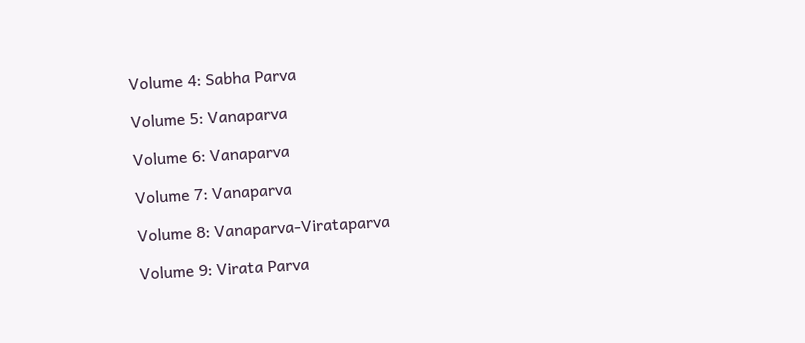Volume 4: Sabha Parva

Volume 5: Vanaparva

Volume 6: Vanaparva

Volume 7: Vanaparva

Volume 8: Vanaparva-Virataparva

Volume 9: Virata Parva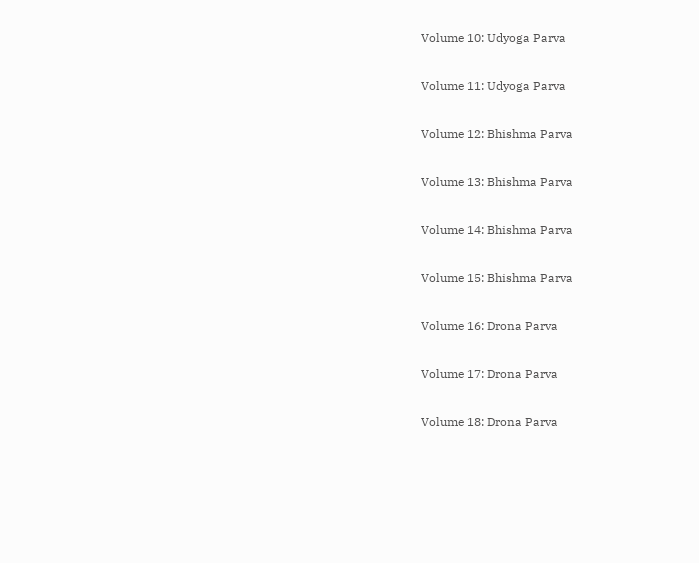Volume 10: Udyoga Parva

Volume 11: Udyoga Parva

Volume 12: Bhishma Parva

Volume 13: Bhishma Parva

Volume 14: Bhishma Parva

Volume 15: Bhishma Parva

Volume 16: Drona Parva

Volume 17: Drona Parva

Volume 18: Drona Parva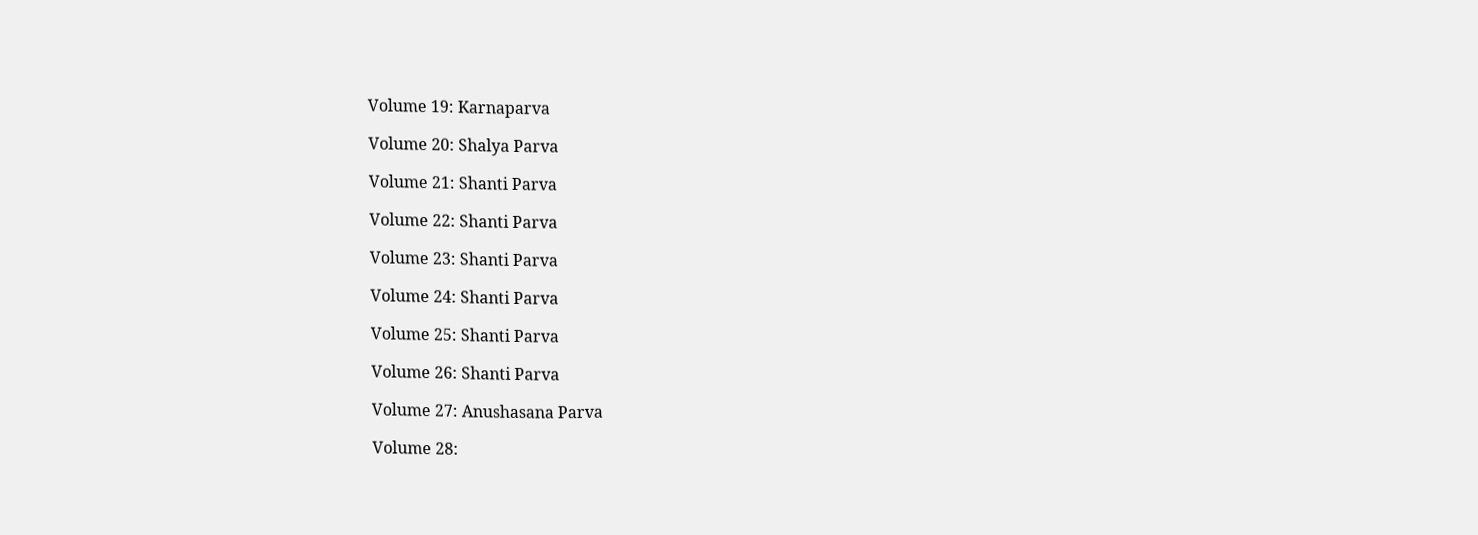Volume 19: Karnaparva

Volume 20: Shalya Parva

Volume 21: Shanti Parva

Volume 22: Shanti Parva

Volume 23: Shanti Parva

Volume 24: Shanti Parva

Volume 25: Shanti Parva

Volume 26: Shanti Parva

Volume 27: Anushasana Parva

Volume 28: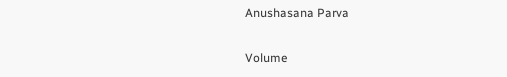Anushasana Parva

Volume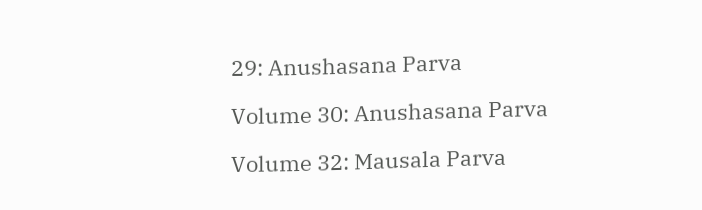29: Anushasana Parva

Volume 30: Anushasana Parva

Volume 32: Mausala Parva